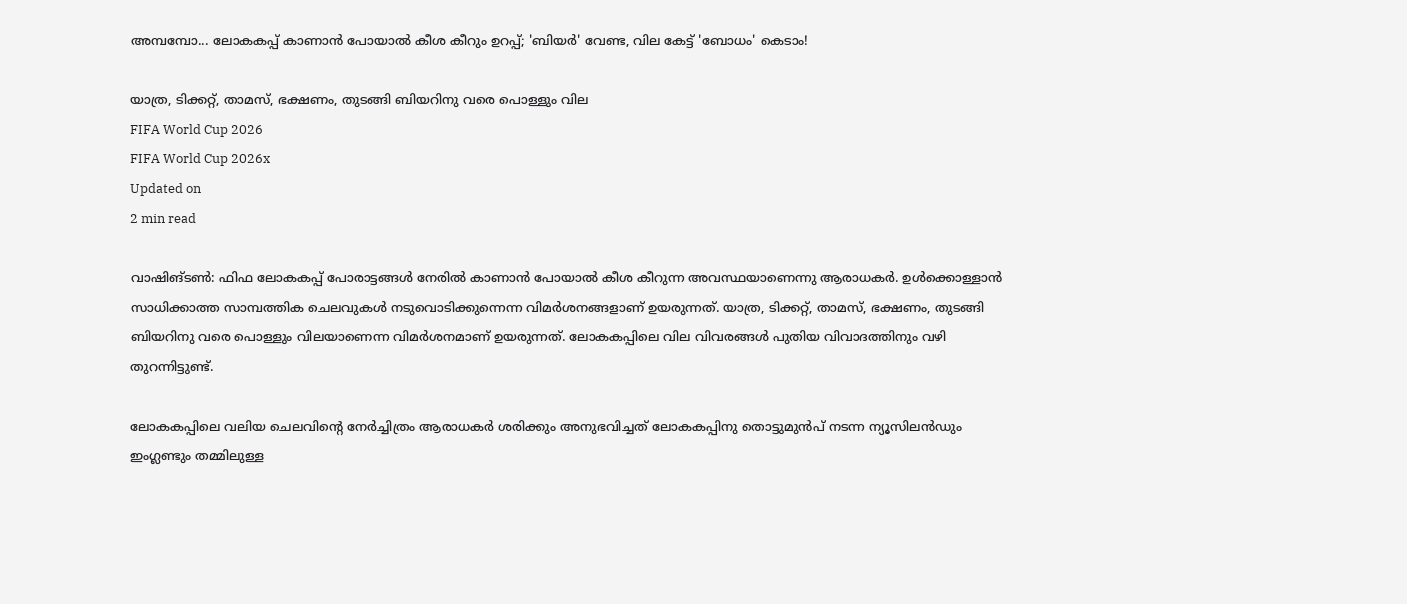അമ്പമ്പോ... ലോകകപ്പ് കാണാൻ പോയാൽ കീശ കീറും ഉറപ്പ്; 'ബിയർ' വേണ്ട, വില കേട്ട് 'ബോധം' കെടാം!

യാത്ര, ടിക്കറ്റ്, താമസ്, ഭക്ഷണം, തുടങ്ങി ബിയറിനു വരെ പൊള്ളും വില
FIFA World Cup 2026
FIFA World Cup 2026x
Updated on
2 min read

വാഷിങ്ടൺ: ഫിഫ ലോകകപ്പ് പോരാട്ടങ്ങൾ നേരിൽ കാണാൻ പോയാൽ കീശ കീറുന്ന അവസ്ഥയാണെന്നു ആരാധകർ. ഉൾക്കൊള്ളാൻ സാധിക്കാത്ത സാമ്പത്തിക ചെലവുകൾ നടുവൊടിക്കുന്നെന്ന വിമർശനങ്ങളാണ് ഉയരുന്നത്. യാത്ര, ടിക്കറ്റ്, താമസ്, ഭക്ഷണം, തുടങ്ങി ബിയറിനു വരെ പൊള്ളും വിലയാണെന്ന വിമർശനമാണ് ഉയരുന്നത്. ലോകകപ്പിലെ വില വിവരങ്ങൾ പുതിയ വിവാദത്തിനും വഴി തുറന്നിട്ടുണ്ട്.

ലോകകപ്പിലെ വലിയ ചെലവിന്റെ നേര്‍ച്ചിത്രം ആരാധകര്‍ ശരിക്കും അനുഭവിച്ചത് ലോകകപ്പിനു തൊട്ടുമുൻപ് നടന്ന ന്യൂസിലൻഡും ഇംഗ്ലണ്ടും തമ്മിലുള്ള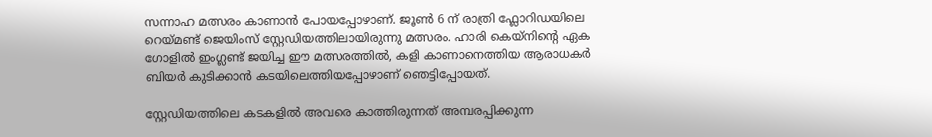സന്നാഹ മത്സരം കാണാൻ പോയപ്പോഴാണ്. ജൂണ്‍ 6 ന് രാത്രി ഫ്ലോറിഡയിലെ റെയ്മണ്ട് ജെയിംസ് സ്റ്റേഡിയത്തിലായിരുന്നു മത്സരം. ഹാരി കെയ്നിന്റെ ഏക ഗോളില്‍ ഇംഗ്ലണ്ട് ജയിച്ച ഈ മത്സരത്തില്‍, കളി കാണാനെത്തിയ ആരാധകര്‍ ബിയർ കുടിക്കാൻ കടയിലെത്തിയപ്പോഴാണ് ഞെട്ടിപ്പോയത്.

സ്റ്റേഡിയത്തിലെ കടകളില്‍ അവരെ കാത്തിരുന്നത് അമ്പരപ്പിക്കുന്ന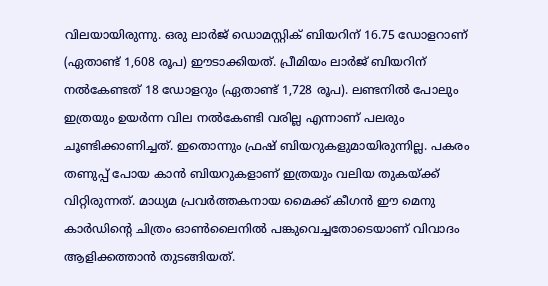വിലയായിരുന്നു. ഒരു ലാര്‍ജ് ഡൊമസ്റ്റിക് ബിയറിന് 16.75 ഡോളറാണ് (ഏതാണ്ട് 1,608 രൂപ) ഈടാക്കിയത്. പ്രീമിയം ലാര്‍ജ് ബിയറിന് നല്‍കേണ്ടത് 18 ഡോളറും (ഏതാണ്ട് 1,728 രൂപ). ലണ്ടനില്‍ പോലും ഇത്രയും ഉയര്‍ന്ന വില നല്‍കേണ്ടി വരില്ല എന്നാണ് പലരും ചൂണ്ടിക്കാണിച്ചത്. ഇതൊന്നും ഫ്രഷ് ബിയറുകളുമായിരുന്നില്ല. പകരം തണുപ്പ് പോയ കാന്‍ ബിയറുകളാണ് ഇത്രയും വലിയ തുകയ്ക്ക് വിറ്റിരുന്നത്. മാധ്യമ പ്രവര്‍ത്തകനായ മൈക്ക് കീഗന്‍ ഈ മെനു കാര്‍ഡിന്റെ ചിത്രം ഓണ്‍ലൈനില്‍ പങ്കുവെച്ചതോടെയാണ് വിവാദം ആളിക്കത്താൻ തുടങ്ങിയത്.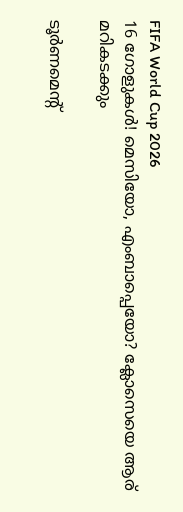FIFA World Cup 2026
16 ഗോളുകൾ! മെസിയോ, എംബാപ്പെയോ? ക്ലോസെയെ ആര് മറികടക്കും

ടൂര്‍ണമെന്റ്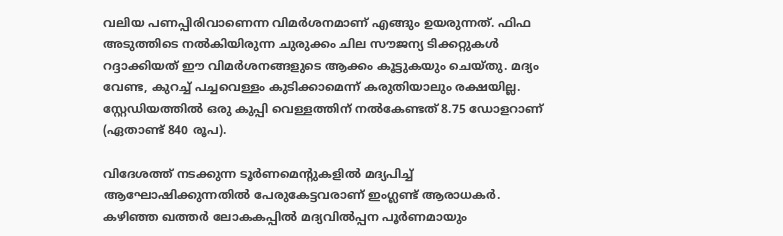വലിയ പണപ്പിരിവാണെന്ന വിമര്‍ശനമാണ് എങ്ങും ഉയരുന്നത്. ഫിഫ അടുത്തിടെ നല്‍കിയിരുന്ന ചുരുക്കം ചില സൗജന്യ ടിക്കറ്റുകള്‍ റദ്ദാക്കിയത് ഈ വിമര്‍ശനങ്ങളുടെ ആക്കം കൂട്ടുകയും ചെയ്തു. മദ്യം വേണ്ട, കുറച്ച് പച്ചവെള്ളം കുടിക്കാമെന്ന് കരുതിയാലും രക്ഷയില്ല. സ്റ്റേഡിയത്തില്‍ ഒരു കുപ്പി വെള്ളത്തിന് നല്‍കേണ്ടത് 8.75 ഡോളറാണ് (ഏതാണ്ട് 840 രൂപ).

വിദേശത്ത് നടക്കുന്ന ടൂര്‍ണമെന്റുകളില്‍ മദ്യപിച്ച് ആഘോഷിക്കുന്നതില്‍ പേരുകേട്ടവരാണ് ഇംഗ്ലണ്ട് ആരാധകര്‍. കഴിഞ്ഞ ഖത്തര്‍ ലോകകപ്പില്‍ മദ്യവില്‍പ്പന പൂര്‍ണമായും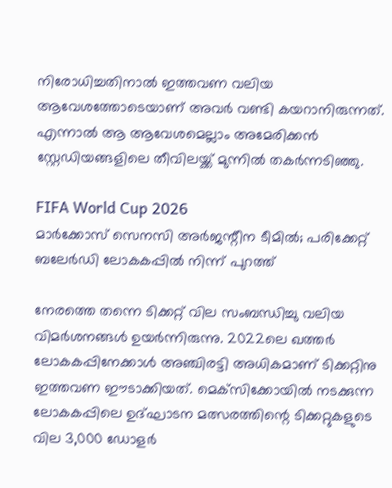നിരോധിച്ചതിനാല്‍ ഇത്തവണ വലിയ ആവേശത്തോടെയാണ് അവര്‍ വണ്ടി കയറാനിരുന്നത്. എന്നാല്‍ ആ ആവേശമെല്ലാം അമേരിക്കന്‍ സ്റ്റേഡിയങ്ങളിലെ തീവിലയ്ക്ക് മുന്നില്‍ തകര്‍ന്നടിഞ്ഞു.

FIFA World Cup 2026
മാർക്കോസ് സെനസി അർജന്റീന ടീമിൽ; പരിക്കേറ്റ് ബലേർഡി ലോകകപ്പിൽ നിന്ന് പുറത്ത്

നേരത്തെ തന്നെ ടിക്കറ്റ് വില സംബന്ധിച്ചു വലിയ വിമർശനങ്ങൾ ഉയർന്നിരുന്നു. 2022ലെ ഖത്തർ ലോകകപ്പിനേക്കാൾ അഞ്ചിരട്ടി അധികമാണ് ടിക്കറ്റിനു ഇത്തവണ ഈടാക്കിയത്. മെക്‌സിക്കോയില്‍ നടക്കുന്ന ലോകകപ്പിലെ ഉദ്ഘാടന മത്സരത്തിന്റെ ടിക്കറ്റുകളുടെ വില 3,000 ഡോളര്‍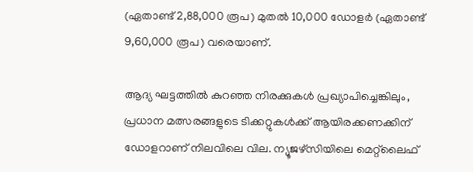(ഏതാണ്ട് 2,88,000 രൂപ) മുതല്‍ 10,000 ഡോളര്‍ (ഏതാണ്ട് 9,60,000 രൂപ) വരെയാണ്.

ആദ്യ ഘട്ടത്തിൽ കുറഞ്ഞ നിരക്കുകൾ പ്രഖ്യാപിച്ചെങ്കിലും, പ്രധാന മത്സരങ്ങളുടെ ടിക്കറ്റുകൾക്ക് ആയിരക്കണക്കിന് ഡോളറാണ് നിലവിലെ വില. ന്യൂജഴ്‌സിയിലെ മെറ്റ്‌ലൈഫ്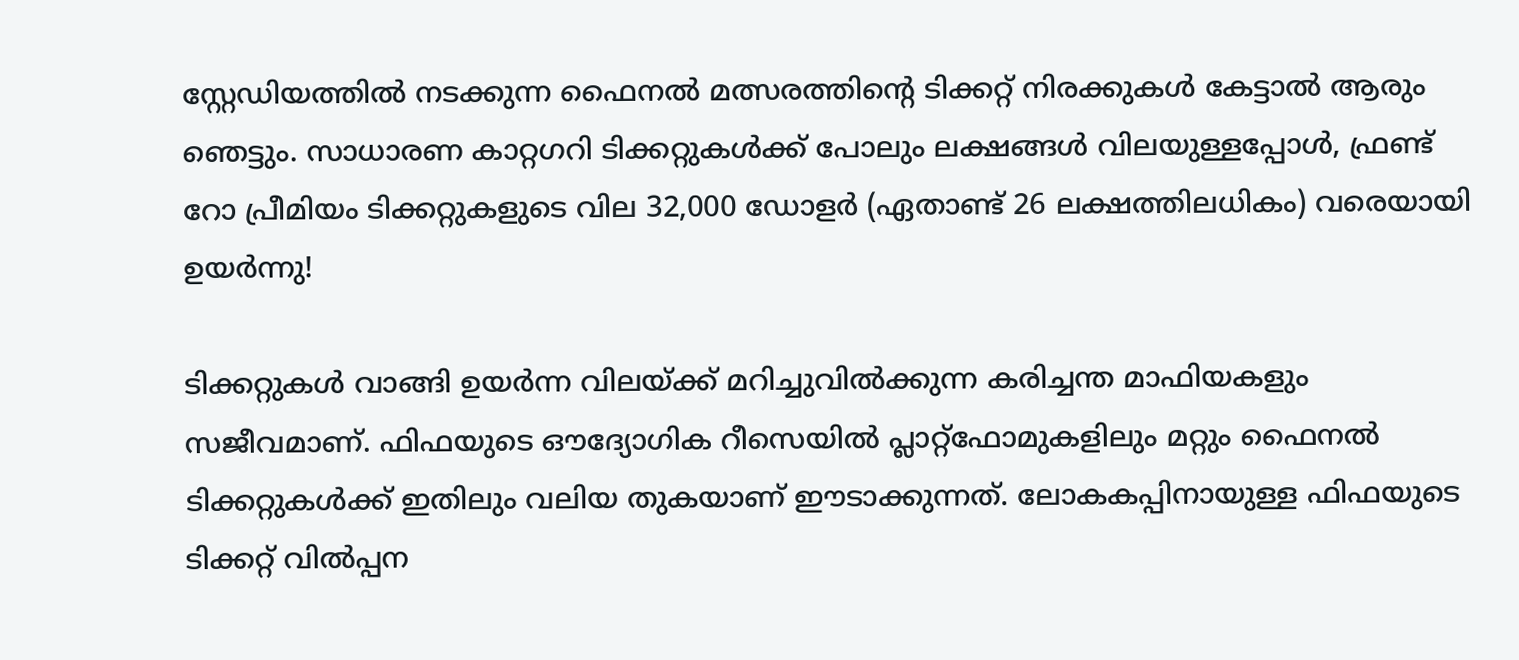സ്റ്റേഡിയത്തിൽ നടക്കുന്ന ഫൈനൽ മത്സരത്തിന്റെ ടിക്കറ്റ് നിരക്കുകൾ കേട്ടാൽ ആരും ഞെട്ടും. സാധാരണ കാറ്റഗറി ടിക്കറ്റുകൾക്ക് പോലും ലക്ഷങ്ങൾ വിലയുള്ളപ്പോൾ, ഫ്രണ്ട് റോ പ്രീമിയം ടിക്കറ്റുകളുടെ വില 32,000 ഡോളർ (ഏതാണ്ട് 26 ലക്ഷത്തിലധികം) വരെയായി ഉയർന്നു!

ടിക്കറ്റുകൾ വാങ്ങി ഉയർന്ന വിലയ്ക്ക് മറിച്ചുവിൽക്കുന്ന കരിച്ചന്ത മാഫിയകളും സജീവമാണ്. ഫിഫയുടെ ഔദ്യോഗിക റീസെയിൽ പ്ലാറ്റ്‌ഫോമുകളിലും മറ്റും ഫൈനൽ ടിക്കറ്റുകൾക്ക് ഇതിലും വലിയ തുകയാണ് ഈടാക്കുന്നത്. ലോകകപ്പിനായുള്ള ഫിഫയുടെ ടിക്കറ്റ് വില്‍പ്പന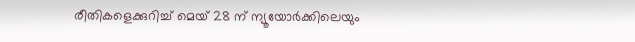രീതികളെക്കുറിച്ച് മെയ് 28 ന് ന്യൂയോര്‍ക്കിലെയും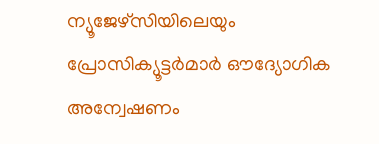ന്യൂജേഴ്സിയിലെയും പ്രോസിക്യൂട്ടര്‍മാര്‍ ഔദ്യോഗിക അന്വേഷണം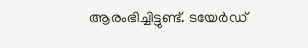ആരംഭിച്ചിട്ടുണ്ട്. ടയേര്‍ഡ്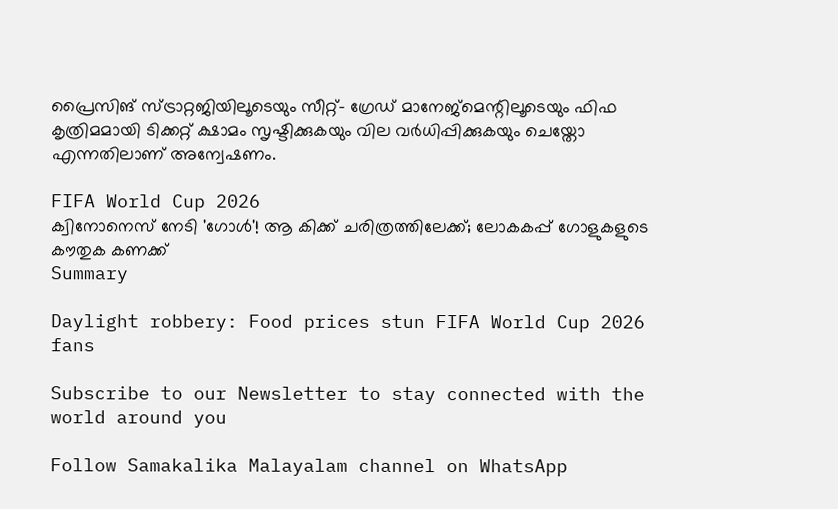പ്രൈസിങ് സ്ട്രാറ്റജിയിലൂടെയും സീറ്റ്- ഗ്രേഡ് മാനേജ്മെന്റിലൂടെയും ഫിഫ കൃത്രിമമായി ടിക്കറ്റ് ക്ഷാമം സൃഷ്ടിക്കുകയും വില വര്‍ധിപ്പിക്കുകയും ചെയ്തോ എന്നതിലാണ് അന്വേഷണം.

FIFA World Cup 2026
ക്വിനോനെസ് നേടി 'ഗോൾ'! ആ കിക്ക് ചരിത്രത്തിലേക്ക്; ലോകകപ്പ് ഗോളുകളുടെ കൗതുക കണക്ക്
Summary

Daylight robbery: Food prices stun FIFA World Cup 2026 fans

Subscribe to our Newsletter to stay connected with the world around you

Follow Samakalika Malayalam channel on WhatsApp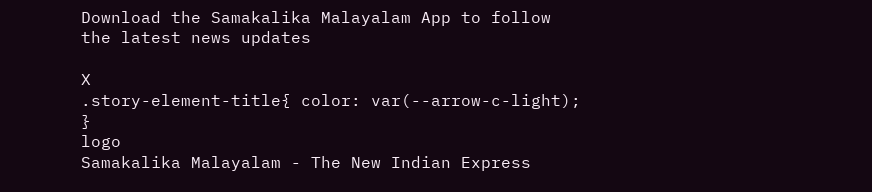Download the Samakalika Malayalam App to follow the latest news updates

X
.story-element-title{ color: var(--arrow-c-light); }
logo
Samakalika Malayalam - The New Indian Express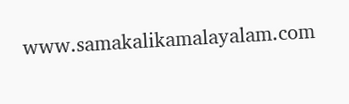www.samakalikamalayalam.com